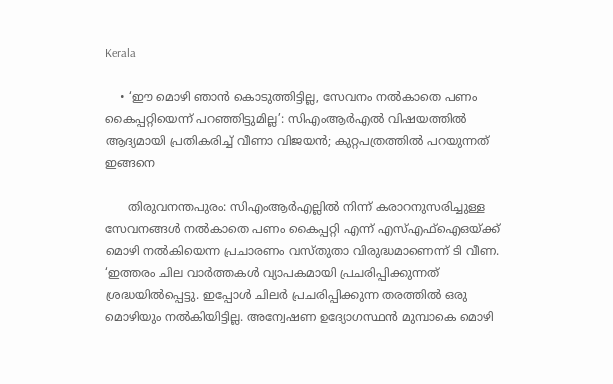Kerala

    • ‘ഈ മൊഴി ഞാന്‍ കൊടുത്തിട്ടില്ല, സേവനം നല്‍കാതെ പണം കൈപ്പറ്റിയെന്ന് പറഞ്ഞിട്ടുമില്ല’: സിഎംആര്‍എല്‍ വിഷയത്തില്‍ ആദ്യമായി പ്രതികരിച്ച് വീണാ വിജയന്‍; കുറ്റപത്രത്തില്‍ പറയുന്നത് ഇങ്ങനെ

      തിരുവനന്തപുരം: സിഎംആര്‍എല്ലില്‍ നിന്ന് കരാറനുസരിച്ചുള്ള സേവനങ്ങള്‍ നല്‍കാതെ പണം കൈപ്പറ്റി എന്ന് എസ്എഫ്‌ഐഒയ്ക്ക് മൊഴി നല്‍കിയെന്ന പ്രചാരണം വസ്തുതാ വിരുദ്ധമാണെന്ന് ടി വീണ. ‘ഇത്തരം ചില വാര്‍ത്തകള്‍ വ്യാപകമായി പ്രചരിപ്പിക്കുന്നത് ശ്രദ്ധയില്‍പ്പെട്ടു. ഇപ്പോള്‍ ചിലര്‍ പ്രചരിപ്പിക്കുന്ന തരത്തില്‍ ഒരു മൊഴിയും നല്‍കിയിട്ടില്ല. അന്വേഷണ ഉദ്യോഗസ്ഥന്‍ മുമ്പാകെ മൊഴി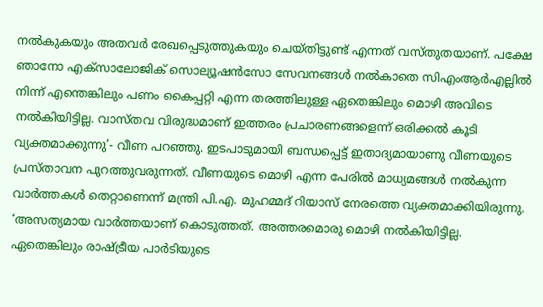നല്‍കുകയും അതവര്‍ രേഖപ്പെടുത്തുകയും ചെയ്തിട്ടുണ്ട് എന്നത് വസ്തുതയാണ്. പക്ഷേ ഞാനോ എക്‌സാലോജിക് സൊല്യൂഷന്‍സോ സേവനങ്ങള്‍ നല്‍കാതെ സിഎംആര്‍എല്ലില്‍ നിന്ന് എന്തെങ്കിലും പണം കൈപ്പറ്റി എന്ന തരത്തിലുള്ള ഏതെങ്കിലും മൊഴി അവിടെ നല്‍കിയിട്ടില്ല. വാസ്തവ വിരുദ്ധമാണ് ഇത്തരം പ്രചാരണങ്ങളെന്ന് ഒരിക്കല്‍ കൂടി വ്യക്തമാക്കുന്നു’- വീണ പറഞ്ഞു. ഇടപാടുമായി ബന്ധപ്പെട്ട് ഇതാദ്യമായാണു വീണയുടെ പ്രസ്താവന പുറത്തുവരുന്നത്. വീണയുടെ മൊഴി എന്ന പേരില്‍ മാധ്യമങ്ങള്‍ നല്‍കുന്ന വാര്‍ത്തകള്‍ തെറ്റാണെന്ന് മന്ത്രി പി.എ. മുഹമ്മദ് റിയാസ് നേരത്തെ വ്യക്തമാക്കിയിരുന്നു. ‘അസത്യമായ വാര്‍ത്തയാണ് കൊടുത്തത്. അത്തരമൊരു മൊഴി നല്‍കിയിട്ടില്ല. ഏതെങ്കിലും രാഷ്ട്രീയ പാര്‍ടിയുടെ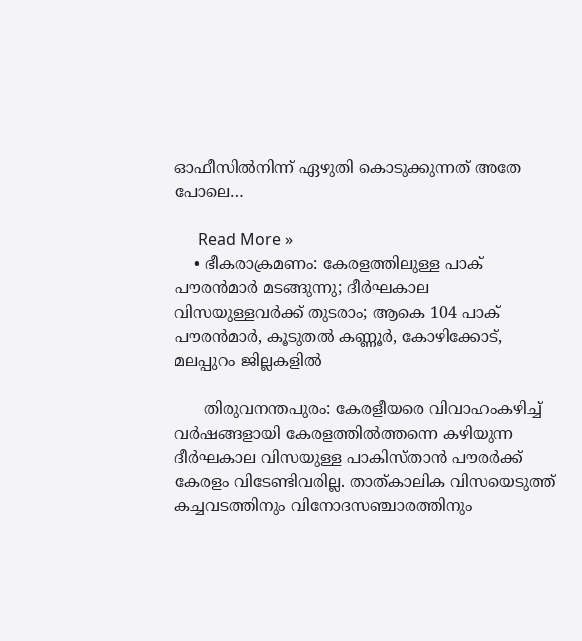ഓഫീസില്‍നിന്ന് ഏഴുതി കൊടുക്കുന്നത് അതേ പോലെ…

      Read More »
    • ഭീകരാക്രമണം: കേരളത്തിലുള്ള പാക് പൗരന്‍മാര്‍ മടങ്ങുന്നു; ദീര്‍ഘകാല വിസയുള്ളവര്‍ക്ക് തുടരാം; ആകെ 104 പാക് പൗരന്‍മാര്‍, കൂടുതല്‍ കണ്ണൂര്‍, കോഴിക്കോട്, മലപ്പുറം ജില്ലകളില്‍

      തിരുവനന്തപുരം: കേരളീയരെ വിവാഹംകഴിച്ച് വര്‍ഷങ്ങളായി കേരളത്തില്‍ത്തന്നെ കഴിയുന്ന ദീര്‍ഘകാല വിസയുള്ള പാകിസ്താന്‍ പൗരര്‍ക്ക് കേരളം വിടേണ്ടിവരില്ല. താത്കാലിക വിസയെടുത്ത് കച്ചവടത്തിനും വിനോദസഞ്ചാരത്തിനും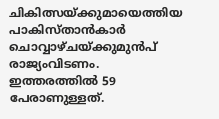ചികിത്സയ്ക്കുമായെത്തിയ പാകിസ്താന്‍കാര്‍ ചൊവ്വാഴ്ചയ്ക്കുമുന്‍പ് രാജ്യംവിടണം. ഇത്തരത്തില്‍ 59 പേരാണുള്ളത്.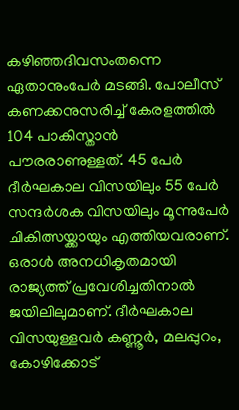കഴിഞ്ഞദിവസംതന്നെ ഏതാനുംപേര്‍ മടങ്ങി. പോലീസ് കണക്കനുസരിച്ച് കേരളത്തില്‍ 104 പാകിസ്താന്‍ പൗരരാണുള്ളത്. 45 പേര്‍ ദീര്‍ഘകാല വിസയിലും 55 പേര്‍ സന്ദര്‍ശക വിസയിലും മൂന്നുപേര്‍ ചികിത്സയ്ക്കായും എത്തിയവരാണ്. ഒരാള്‍ അനധികൃതമായി രാജ്യത്ത് പ്രവേശിച്ചതിനാല്‍ ജയിലിലുമാണ്. ദീര്‍ഘകാല വിസയുള്ളവര്‍ കണ്ണൂര്‍, മലപ്പുറം, കോഴിക്കോട്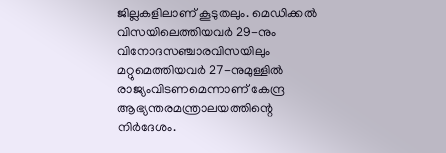ജില്ലകളിലാണ് കൂടുതലും. മെഡിക്കല്‍ വിസയിലെത്തിയവര്‍ 29-നും വിനോദസഞ്ചാരവിസയിലും മറ്റുമെത്തിയവര്‍ 27-നുമുള്ളില്‍ രാജ്യംവിടണമെന്നാണ് കേന്ദ്ര ആഭ്യന്തരമന്ത്രാലയത്തിന്റെ നിര്‍ദേശം.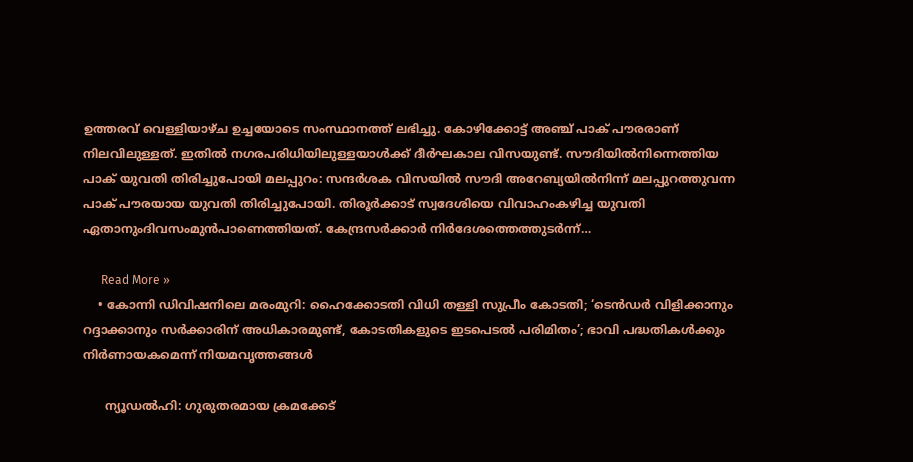ഉത്തരവ് വെള്ളിയാഴ്ച ഉച്ചയോടെ സംസ്ഥാനത്ത് ലഭിച്ചു. കോഴിക്കോട്ട് അഞ്ച് പാക് പൗരരാണ് നിലവിലുള്ളത്. ഇതില്‍ നഗരപരിധിയിലുള്ളയാള്‍ക്ക് ദീര്‍ഘകാല വിസയുണ്ട്. സൗദിയില്‍നിന്നെത്തിയ പാക് യുവതി തിരിച്ചുപോയി മലപ്പുറം: സന്ദര്‍ശക വിസയില്‍ സൗദി അറേബ്യയില്‍നിന്ന് മലപ്പുറത്തുവന്ന പാക് പൗരയായ യുവതി തിരിച്ചുപോയി. തിരൂര്‍ക്കാട് സ്വദേശിയെ വിവാഹംകഴിച്ച യുവതി ഏതാനുംദിവസംമുന്‍പാണെത്തിയത്. കേന്ദ്രസര്‍ക്കാര്‍ നിര്‍ദേശത്തെത്തുടര്‍ന്ന്…

      Read More »
    • കോന്നി ഡിവിഷനിലെ മരംമുറി: ഹൈക്കോടതി വിധി തള്ളി സുപ്രീം കോടതി; ‘ടെന്‍ഡര്‍ വിളിക്കാനും റദ്ദാക്കാനും സര്‍ക്കാരിന് അധികാരമുണ്ട്, കോടതികളുടെ ഇടപെടല്‍ പരിമിതം’; ഭാവി പദ്ധതികള്‍ക്കും നിര്‍ണായകമെന്ന് നിയമവൃത്തങ്ങള്‍

      ന്യൂഡല്‍ഹി: ഗുരുതരമായ ക്രമക്കേട്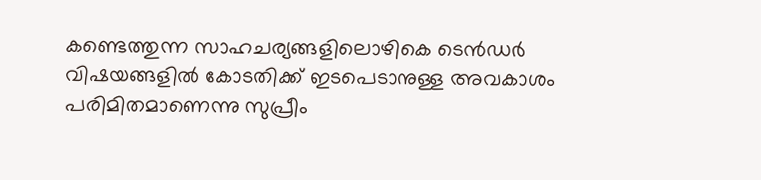കണ്ടെത്തുന്ന സാഹചര്യങ്ങളിലൊഴികെ ടെന്‍ഡര്‍ വിഷയങ്ങളില്‍ കോടതിക്ക് ഇടപെടാനുള്ള അവകാശം പരിമിതമാണെന്നു സുപ്രീം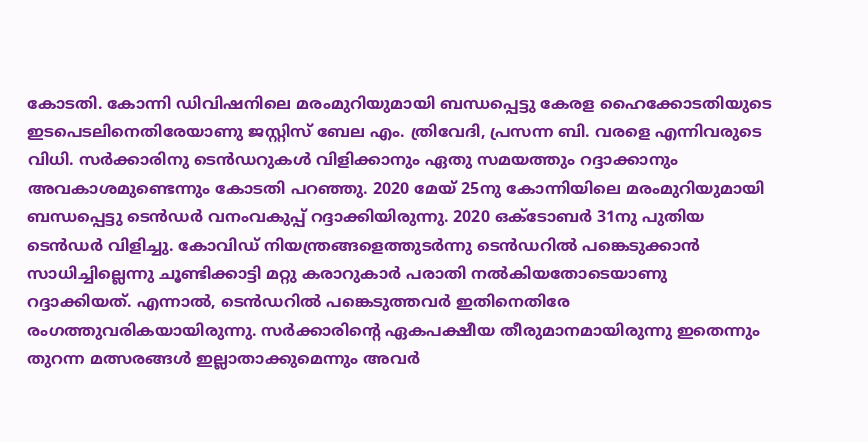കോടതി. കോന്നി ഡിവിഷനിലെ മരംമുറിയുമായി ബന്ധപ്പെട്ടു കേരള ഹൈക്കോടതിയുടെ ഇടപെടലിനെതിരേയാണു ജസ്റ്റിസ് ബേല എം. ത്രിവേദി, പ്രസന്ന ബി. വരളെ എന്നിവരുടെ വിധി. സര്‍ക്കാരിനു ടെന്‍ഡറുകള്‍ വിളിക്കാനും ഏതു സമയത്തും റദ്ദാക്കാനും അവകാശമുണ്ടെന്നും കോടതി പറഞ്ഞു. 2020 മേയ് 25നു കോന്നിയിലെ മരംമുറിയുമായി ബന്ധപ്പെട്ടു ടെന്‍ഡര്‍ വനംവകുപ്പ് റദ്ദാക്കിയിരുന്നു. 2020 ഒക്‌ടോബര്‍ 31നു പുതിയ ടെന്‍ഡര്‍ വിളിച്ചു. കോവിഡ് നിയന്ത്രങ്ങളെത്തുടര്‍ന്നു ടെന്‍ഡറില്‍ പങ്കെടുക്കാന്‍ സാധിച്ചില്ലെന്നു ചൂണ്ടിക്കാട്ടി മറ്റു കരാറുകാര്‍ പരാതി നല്‍കിയതോടെയാണു റദ്ദാക്കിയത്. എന്നാല്‍, ടെന്‍ഡറില്‍ പങ്കെടുത്തവര്‍ ഇതിനെതിരേ രംഗത്തുവരികയായിരുന്നു. സര്‍ക്കാരിന്റെ ഏകപക്ഷീയ തീരുമാനമായിരുന്നു ഇതെന്നും തുറന്ന മത്സരങ്ങള്‍ ഇല്ലാതാക്കുമെന്നും അവര്‍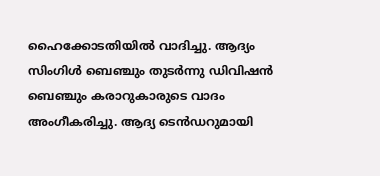ഹൈക്കോടതിയില്‍ വാദിച്ചു. ആദ്യം സിംഗിള്‍ ബെഞ്ചും തുടര്‍ന്നു ഡിവിഷന്‍ ബെഞ്ചും കരാറുകാരുടെ വാദം അംഗീകരിച്ചു. ആദ്യ ടെന്‍ഡറുമായി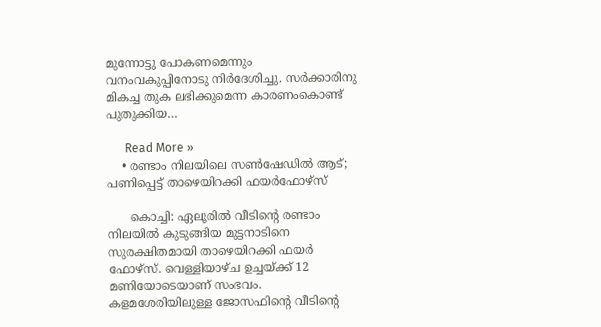മുന്നോട്ടു പോകണമെന്നും വനംവകുപ്പിനോടു നിര്‍ദേശിച്ചു. സര്‍ക്കാരിനു മികച്ച തുക ലഭിക്കുമെന്ന കാരണംകൊണ്ട് പുതുക്കിയ…

      Read More »
    • രണ്ടാം നിലയിലെ സണ്‍ഷേഡില്‍ ആട്; പണിപ്പെട്ട് താഴെയിറക്കി ഫയര്‍ഫോഴ്സ്

      കൊച്ചി: ഏലൂരില്‍ വീടിന്റെ രണ്ടാം നിലയില്‍ കുടുങ്ങിയ മുട്ടനാടിനെ സുരക്ഷിതമായി താഴെയിറക്കി ഫയര്‍ ഫോഴ്സ്. വെള്ളിയാഴ്ച ഉച്ചയ്ക്ക് 12 മണിയോടെയാണ് സംഭവം. കളമശേരിയിലുള്ള ജോസഫിന്റെ വീടിന്റെ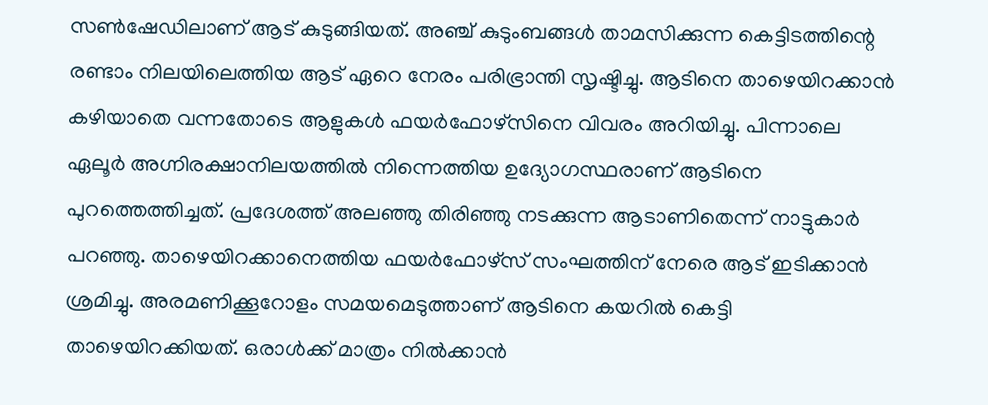സണ്‍ഷേഡിലാണ് ആട് കുടുങ്ങിയത്. അഞ്ച് കുടുംബങ്ങള്‍ താമസിക്കുന്ന കെട്ടിടത്തിന്റെ രണ്ടാം നിലയിലെത്തിയ ആട് ഏറെ നേരം പരിഭ്രാന്തി സൃഷ്ടിച്ചു. ആടിനെ താഴെയിറക്കാന്‍ കഴിയാതെ വന്നതോടെ ആളുകള്‍ ഫയര്‍ഫോഴ്സിനെ വിവരം അറിയിച്ചു. പിന്നാലെ ഏലൂര്‍ അഗ്നിരക്ഷാനിലയത്തില്‍ നിന്നെത്തിയ ഉദ്യോഗസ്ഥരാണ് ആടിനെ പുറത്തെത്തിച്ചത്. പ്രദേശത്ത് അലഞ്ഞു തിരിഞ്ഞു നടക്കുന്ന ആടാണിതെന്ന് നാട്ടുകാര്‍ പറഞ്ഞു. താഴെയിറക്കാനെത്തിയ ഫയര്‍ഫോഴ്സ് സംഘത്തിന് നേരെ ആട് ഇടിക്കാന്‍ ശ്രമിച്ചു. അരമണിക്കൂറോളം സമയമെടുത്താണ് ആടിനെ കയറില്‍ കെട്ടി താഴെയിറക്കിയത്. ഒരാള്‍ക്ക് മാത്രം നില്‍ക്കാന്‍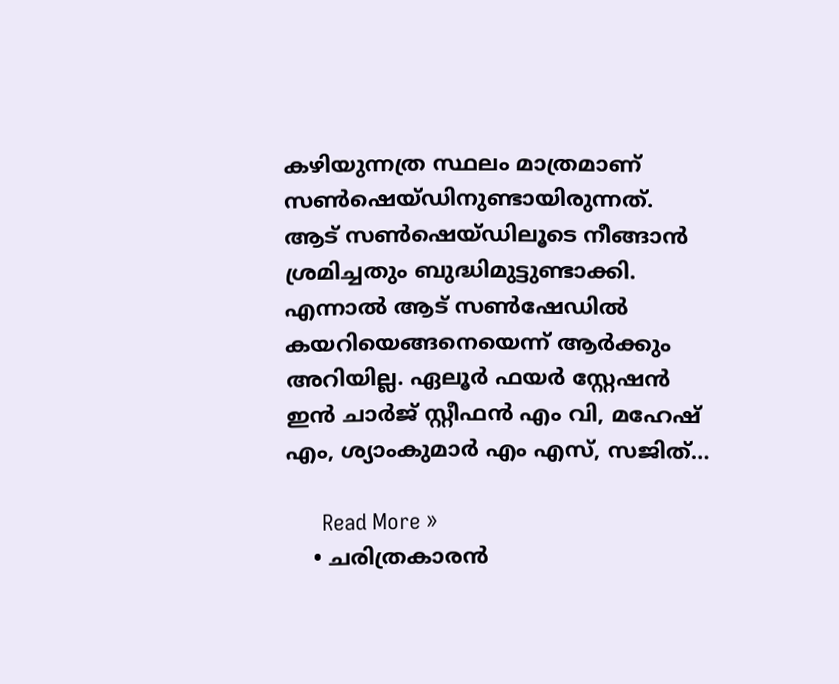കഴിയുന്നത്ര സ്ഥലം മാത്രമാണ് സണ്‍ഷെയ്ഡിനുണ്ടായിരുന്നത്. ആട് സണ്‍ഷെയ്ഡിലൂടെ നീങ്ങാന്‍ ശ്രമിച്ചതും ബുദ്ധിമുട്ടുണ്ടാക്കി. എന്നാല്‍ ആട് സണ്‍ഷേഡില്‍ കയറിയെങ്ങനെയെന്ന് ആര്‍ക്കും അറിയില്ല. ഏലൂര്‍ ഫയര്‍ സ്റ്റേഷന്‍ ഇന്‍ ചാര്‍ജ് സ്റ്റീഫന്‍ എം വി, മഹേഷ് എം, ശ്യാംകുമാര്‍ എം എസ്, സജിത്…

      Read More »
    • ചരിത്രകാരന്‍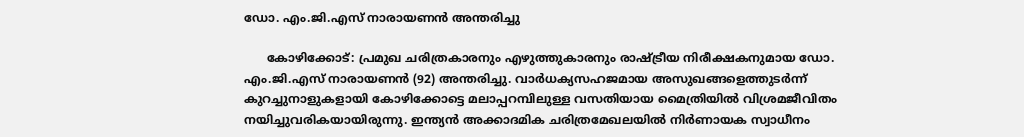ഡോ. എം.ജി.എസ് നാരായണന്‍ അന്തരിച്ചു

      കോഴിക്കോട്: പ്രമുഖ ചരിത്രകാരനും എഴുത്തുകാരനും രാഷ്ട്രീയ നിരീക്ഷകനുമായ ഡോ. എം.ജി.എസ് നാരായണന്‍ (92) അന്തരിച്ചു. വാര്‍ധക്യസഹജമായ അസുഖങ്ങളെത്തുടര്‍ന്ന് കുറച്ചുനാളുകളായി കോഴിക്കോട്ടെ മലാപ്പറമ്പിലുള്ള വസതിയായ മൈത്രിയില്‍ വിശ്രമജീവിതം നയിച്ചുവരികയായിരുന്നു. ഇന്ത്യന്‍ അക്കാദമിക ചരിത്രമേഖലയില്‍ നിര്‍ണായക സ്വാധീനം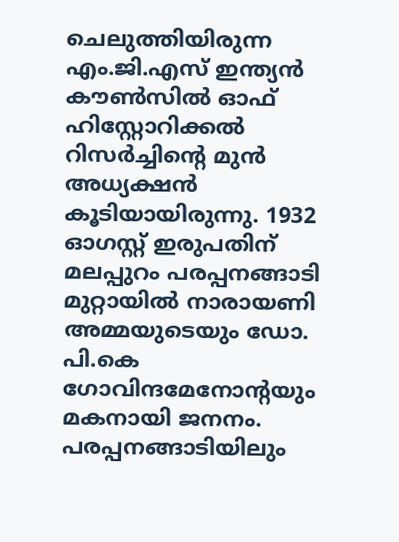ചെലുത്തിയിരുന്ന എം.ജി.എസ് ഇന്ത്യന്‍ കൗണ്‍സില്‍ ഓഫ് ഹിസ്റ്റോറിക്കല്‍ റിസര്‍ച്ചിന്റെ മുന്‍ അധ്യക്ഷന്‍ കൂടിയായിരുന്നു. 1932 ഓഗസ്റ്റ് ഇരുപതിന് മലപ്പുറം പരപ്പനങ്ങാടി മുറ്റായില്‍ നാരായണി അമ്മയുടെയും ഡോ. പി.കെ ഗോവിന്ദമേനോന്റയും മകനായി ജനനം. പരപ്പനങ്ങാടിയിലും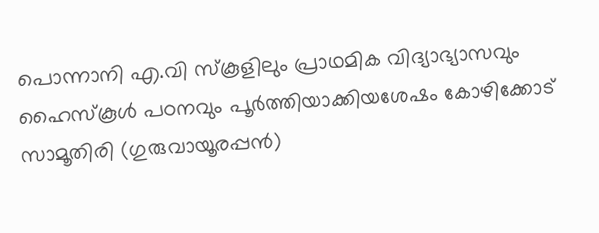പൊന്നാനി എ.വി സ്‌കൂളിലും പ്രാഥമിക വിദ്യാഭ്യാസവും ഹൈസ്‌കൂള്‍ പഠനവും പൂര്‍ത്തിയാക്കിയശേഷം കോഴിക്കോട് സാമൂതിരി (ഗുരുവായൂരപ്പന്‍)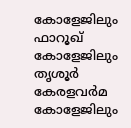കോളേജിലും ഫാറൂഖ് കോളേജിലും തൃശൂര്‍ കേരളവര്‍മ കോളേജിലും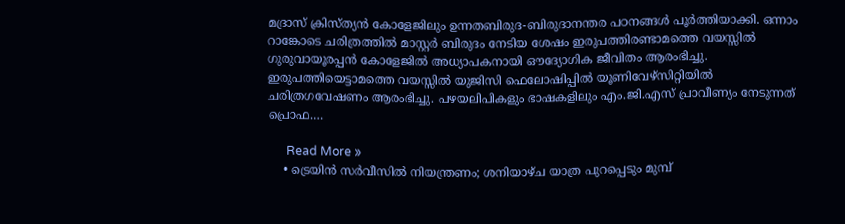മദ്രാസ് ക്രിസ്ത്യന്‍ കോളേജിലും ഉന്നതബിരുദ-ബിരുദാനന്തര പഠനങ്ങള്‍ പൂര്‍ത്തിയാക്കി. ഒന്നാം റാങ്കോടെ ചരിത്രത്തില്‍ മാസ്റ്റര്‍ ബിരുദം നേടിയ ശേഷം ഇരുപത്തിരണ്ടാമത്തെ വയസ്സില്‍ ഗുരുവായൂരപ്പന്‍ കോളേജില്‍ അധ്യാപകനായി ഔദ്യോഗിക ജീവിതം ആരംഭിച്ചു. ഇരുപത്തിയെട്ടാമത്തെ വയസ്സില്‍ യുജിസി ഫെലോഷിപ്പില്‍ യൂണിവേഴ്‌സിറ്റിയില്‍ ചരിത്രഗവേഷണം ആരംഭിച്ചു. പഴയലിപികളും ഭാഷകളിലും എം.ജി.എസ് പ്രാവീണ്യം നേടുന്നത് പ്രൊഫ.…

      Read More »
    • ട്രെയിന്‍ സര്‍വീസില്‍ നിയന്ത്രണം; ശനിയാഴ്ച യാത്ര പുറപ്പെടും മുമ്പ്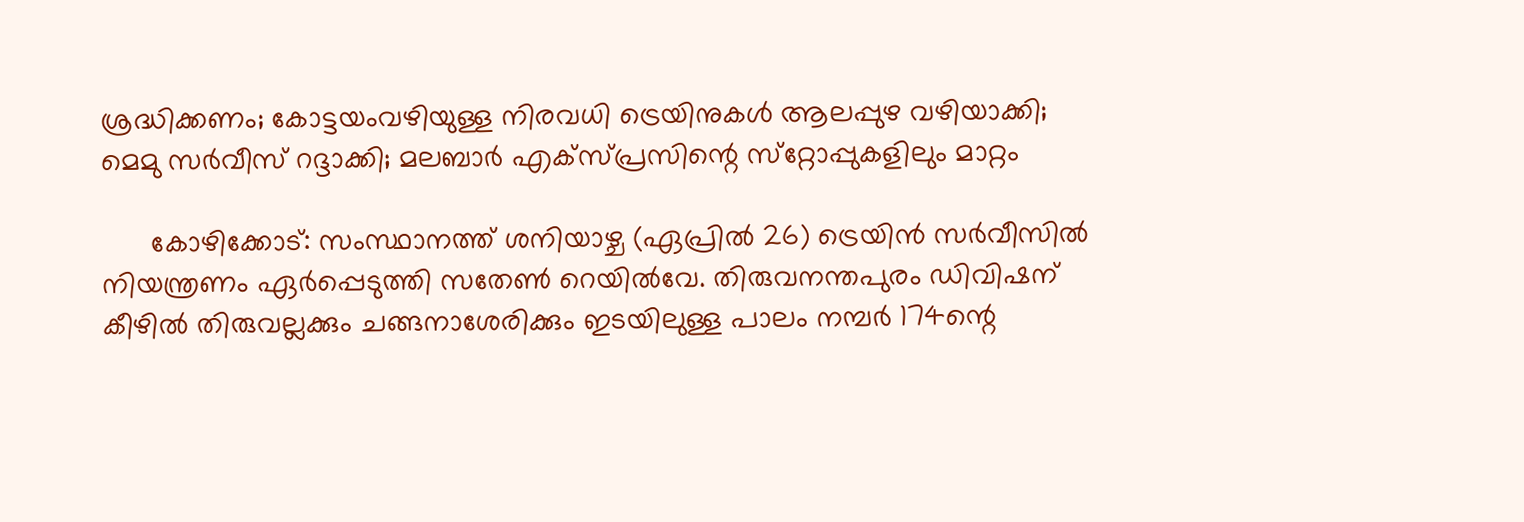ശ്രദ്ധിക്കണം; കോട്ടയംവഴിയുള്ള നിരവധി ട്രെയിനുകള്‍ ആലപ്പുഴ വഴിയാക്കി; മെമു സര്‍വീസ് റദ്ദാക്കി; മലബാര്‍ എക്‌സ്പ്രസിന്റെ സ്‌റ്റോപ്പുകളിലും മാറ്റം

      കോഴിക്കോട്: സംസ്ഥാനത്ത് ശനിയാഴ്ച (ഏപ്രില്‍ 26) ട്രെയിന്‍ സര്‍വീസില്‍ നിയന്ത്രണം ഏര്‍പ്പെടുത്തി സതേണ്‍ റെയില്‍വേ. തിരുവനന്തപുരം ഡിവിഷന് കീഴില്‍ തിരുവല്ലക്കും ചങ്ങനാശേരിക്കും ഇടയിലുള്ള പാലം നമ്പര്‍ 174ന്റെ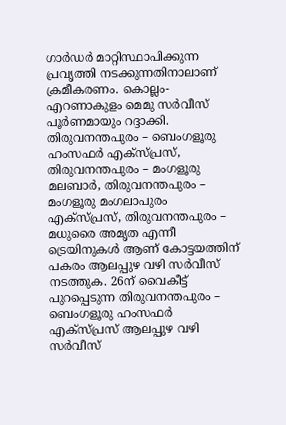ഗാര്‍ഡര്‍ മാറ്റിസ്ഥാപിക്കുന്ന പ്രവൃത്തി നടക്കുന്നതിനാലാണ് ക്രമീകരണം. കൊല്ലം-എറണാകുളം മെമു സര്‍വീസ് പൂര്‍ണമായും റദ്ദാക്കി. തിരുവനന്തപുരം – ബെംഗളൂരു ഹംസഫര്‍ എക്സ്പ്രസ്, തിരുവനന്തപുരം – മംഗളൂരു മലബാര്‍, തിരുവനന്തപുരം – മംഗളൂരു മംഗലാപുരം എക്‌സ്പ്രസ്, തിരുവനന്തപുരം – മധുരൈ അമൃത എന്നീ ട്രെയിനുകള്‍ ആണ് കോട്ടയത്തിന് പകരം ആലപ്പുഴ വഴി സര്‍വീസ് നടത്തുക. 26ന് വൈകീട്ട് പുറപ്പെടുന്ന തിരുവനന്തപുരം – ബെംഗളൂരു ഹംസഫര്‍ എക്സ്പ്രസ് ആലപ്പുഴ വഴി സര്‍വീസ്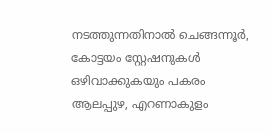നടത്തുന്നതിനാല്‍ ചെങ്ങന്നൂര്‍, കോട്ടയം സ്റ്റേഷനുകള്‍ ഒഴിവാക്കുകയും പകരം ആലപ്പുഴ, എറണാകുളം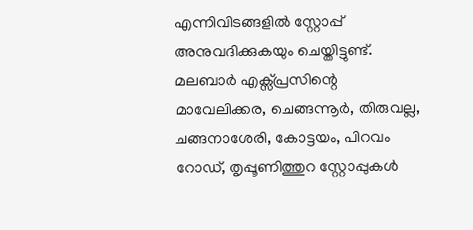എന്നിവിടങ്ങളില്‍ സ്റ്റോപ്പ് അനുവദിക്കുകയും ചെയ്തിട്ടുണ്ട്. മലബാര്‍ എക്സ്പ്രസിന്റെ മാവേലിക്കര, ചെങ്ങന്നൂര്‍, തിരുവല്ല, ചങ്ങനാശേരി, കോട്ടയം, പിറവം റോഡ്, തൃപ്പൂണിത്തുറ സ്റ്റോപ്പുകള്‍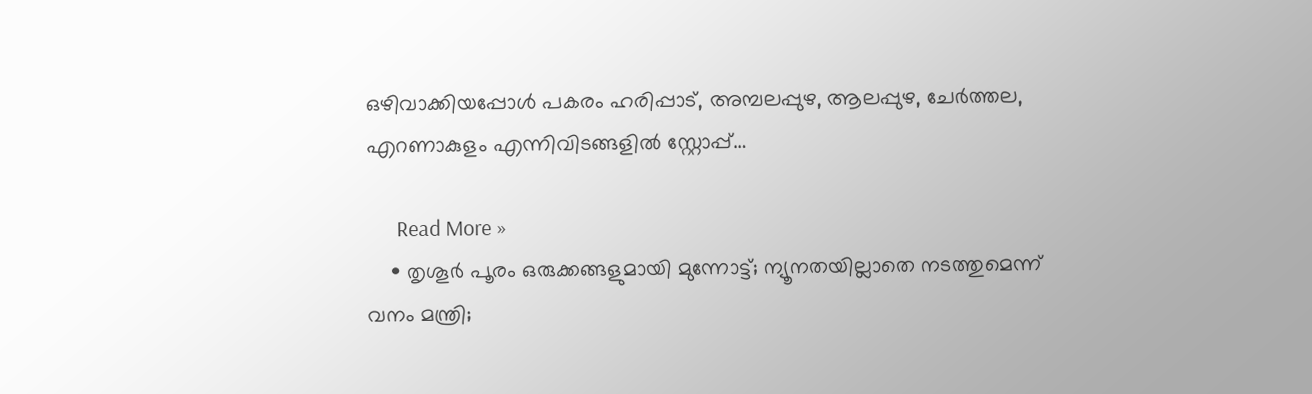ഒഴിവാക്കിയപ്പോള്‍ പകരം ഹരിപ്പാട്, അമ്പലപ്പുഴ, ആലപ്പുഴ, ചേര്‍ത്തല, എറണാകുളം എന്നിവിടങ്ങളില്‍ സ്റ്റോപ്പ്…

      Read More »
    • തൃശൂര്‍ പൂരം ഒരുക്കങ്ങളുമായി മുന്നോട്ട്; ന്യൂനതയില്ലാതെ നടത്തുമെന്ന് വനം മന്ത്രി;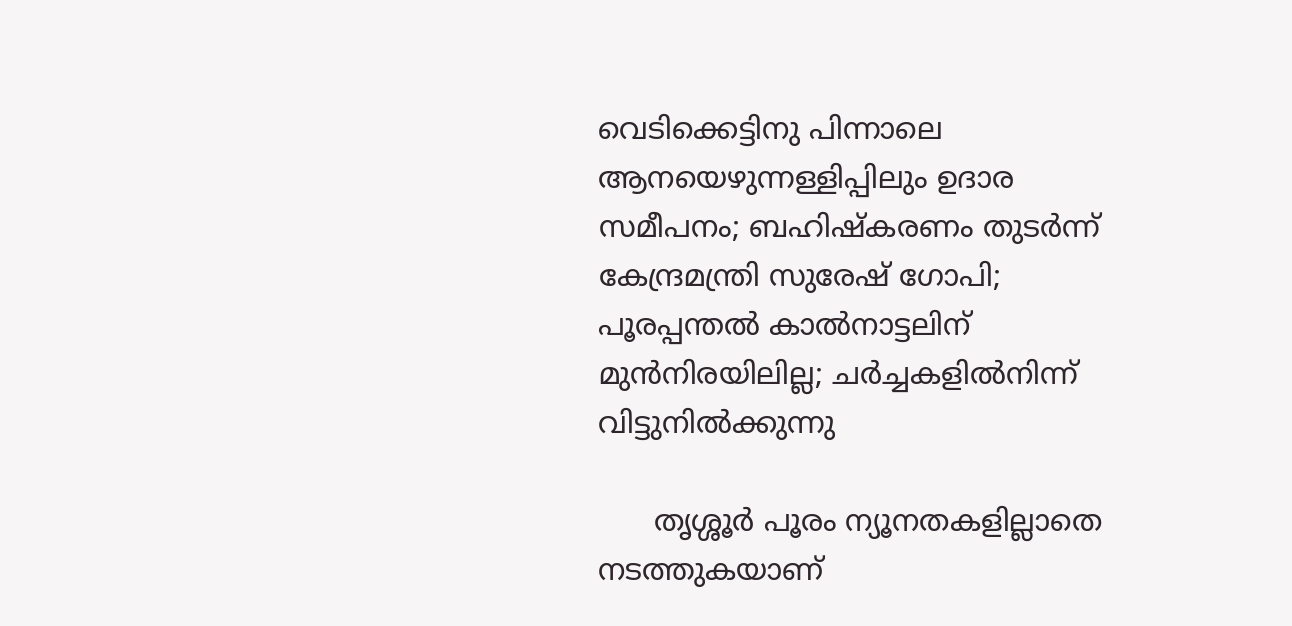വെടിക്കെട്ടിനു പിന്നാലെ ആനയെഴുന്നള്ളിപ്പിലും ഉദാര സമീപനം; ബഹിഷ്‌കരണം തുടര്‍ന്ന് കേന്ദ്രമന്ത്രി സുരേഷ് ഗോപി; പൂരപ്പന്തല്‍ കാല്‍നാട്ടലിന് മുന്‍നിരയിലില്ല; ചര്‍ച്ചകളില്‍നിന്ന് വിട്ടുനില്‍ക്കുന്നു

      തൃശ്ശൂര്‍ പൂരം ന്യൂനതകളില്ലാതെ നടത്തുകയാണ്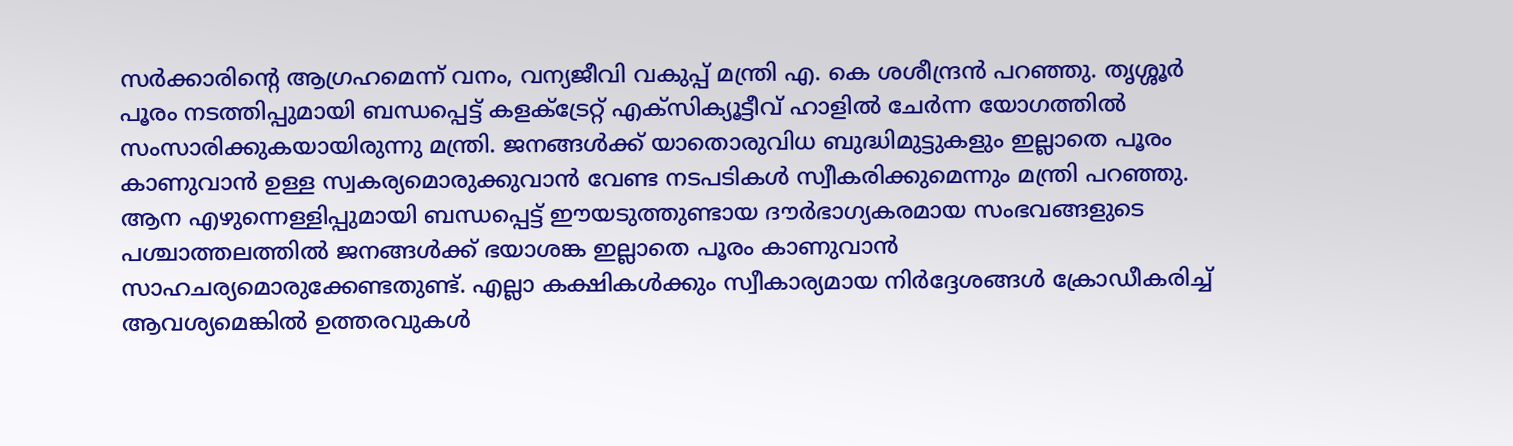സര്‍ക്കാരിന്റെ ആഗ്രഹമെന്ന് വനം, വന്യജീവി വകുപ്പ് മന്ത്രി എ. കെ ശശീന്ദ്രന്‍ പറഞ്ഞു. തൃശ്ശൂര്‍ പൂരം നടത്തിപ്പുമായി ബന്ധപ്പെട്ട് കളക്ട്രേറ്റ് എക്സിക്യൂട്ടീവ് ഹാളില്‍ ചേര്‍ന്ന യോഗത്തില്‍ സംസാരിക്കുകയായിരുന്നു മന്ത്രി. ജനങ്ങള്‍ക്ക് യാതൊരുവിധ ബുദ്ധിമുട്ടുകളും ഇല്ലാതെ പൂരം കാണുവാന്‍ ഉള്ള സ്വകര്യമൊരുക്കുവാന്‍ വേണ്ട നടപടികള്‍ സ്വീകരിക്കുമെന്നും മന്ത്രി പറഞ്ഞു. ആന എഴുന്നെള്ളിപ്പുമായി ബന്ധപ്പെട്ട് ഈയടുത്തുണ്ടായ ദൗര്‍ഭാഗ്യകരമായ സംഭവങ്ങളുടെ പശ്ചാത്തലത്തില്‍ ജനങ്ങള്‍ക്ക് ഭയാശങ്ക ഇല്ലാതെ പൂരം കാണുവാന്‍ സാഹചര്യമൊരുക്കേണ്ടതുണ്ട്. എല്ലാ കക്ഷികള്‍ക്കും സ്വീകാര്യമായ നിര്‍ദ്ദേശങ്ങള്‍ ക്രോഡീകരിച്ച് ആവശ്യമെങ്കില്‍ ഉത്തരവുകള്‍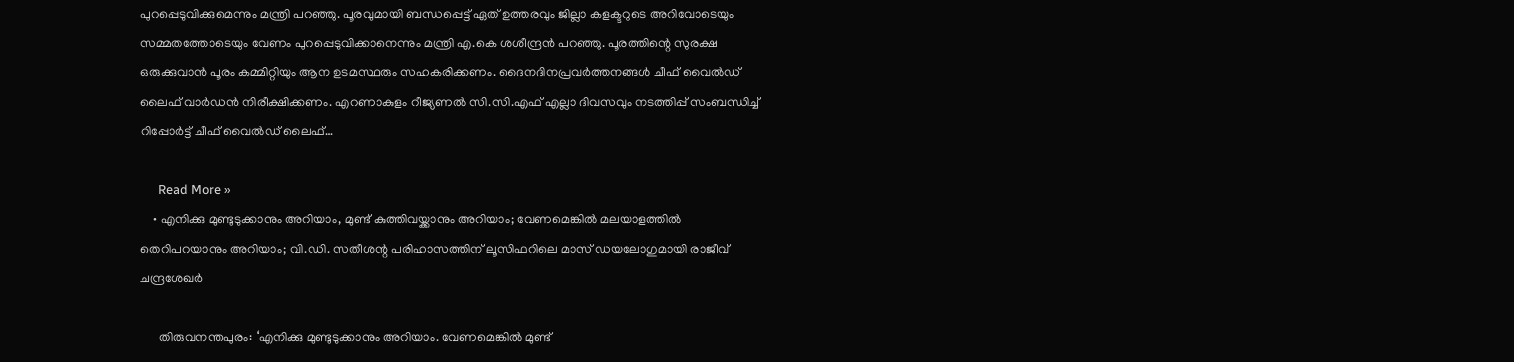പുറപ്പെടുവിക്കുമെന്നും മന്ത്രി പറഞ്ഞു. പൂരവുമായി ബന്ധപ്പെട്ട് ഏത് ഉത്തരവും ജില്ലാ കളക്ടറുടെ അറിവോടെയും സമ്മതത്തോടെയും വേണം പുറപ്പെടുവിക്കാനെന്നും മന്ത്രി എ.കെ ശശീന്ദ്രന്‍ പറഞ്ഞു. പൂരത്തിന്റെ സുരക്ഷ ഒരുക്കുവാന്‍ പൂരം കമ്മിറ്റിയും ആന ഉടമസ്ഥരും സഹകരിക്കണം. ദൈനദിനപ്രവര്‍ത്തനങ്ങള്‍ ചീഫ് വൈല്‍ഡ് ലൈഫ് വാര്‍ഡന്‍ നിരീക്ഷിക്കണം. എറണാകുളം റീജ്യണല്‍ സി.സി.എഫ് എല്ലാ ദിവസവും നടത്തിപ്പ് സംബന്ധിച്ച് റിപ്പോര്‍ട്ട് ചീഫ് വൈല്‍ഡ് ലൈഫ്…

      Read More »
    • എനിക്കു മുണ്ടുടുക്കാനും അറിയാം, മുണ്ട് കുത്തിവയ്ക്കാനും അറിയാം; വേണമെങ്കില്‍ മലയാളത്തില്‍ തെറിപറയാനും അറിയാം; വി.ഡി. സതീശന്റ പരിഹാസത്തിന് ലൂസിഫറിലെ മാസ് ഡയലോഗുമായി രാജീവ് ചന്ദ്രശേഖര്‍

      തിരുവനന്തപുരം: ‘എനിക്കു മുണ്ടുടുക്കാനും അറിയാം. വേണമെങ്കില്‍ മുണ്ട്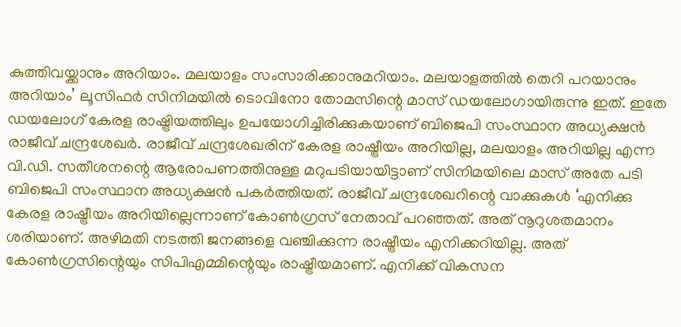കുത്തിവയ്ക്കാനും അറിയാം. മലയാളം സംസാരിക്കാനുമറിയാം. മലയാളത്തില്‍ തെറി പറയാനും അറിയാം’ ലൂസിഫര്‍ സിനിമയില്‍ ടൊവിനോ തോമസിന്റെ മാസ് ഡയലോഗായിരുന്നു ഇത്. ഇതേ ഡയലോഗ് കേരള രാഷ്ട്രിയത്തിലും ഉപയോഗിച്ചിരിക്കുകയാണ് ബിജെപി സംസ്ഥാന അധ്യക്ഷന്‍ രാജീവ് ചന്ദ്രശേഖര്‍. രാജീവ് ചന്ദ്രശേഖരിന് കേരള രാഷ്ട്രീയം അറിയില്ല, മലയാളം അറിയില്ല എന്ന വി.ഡി. സതീശനന്റെ ആരോപണത്തിനുള്ള മറുപടിയായിട്ടാണ് സിനിമയിലെ മാസ് അതേ പടി ബിജെപി സംസ്ഥാന അധ്യക്ഷന്‍ പകര്‍ത്തിയത്. രാജീവ് ചന്ദ്രശേഖറിന്റെ വാക്കുകള്‍ ‘എനിക്കു കേരള രാഷ്ട്രീയം അറിയില്ലെന്നാണ് കോണ്‍ഗ്രസ് നേതാവ് പറഞ്ഞത്. അത് നൂറുശതമാനം ശരിയാണ്. അഴിമതി നടത്തി ജനങ്ങളെ വഞ്ചിക്കുന്ന രാഷ്ട്രീയം എനിക്കറിയില്ല. അത് കോണ്‍ഗ്രസിന്റെയും സിപിഎമ്മിന്റെയും രാഷ്ട്രീയമാണ്. എനിക്ക് വികസന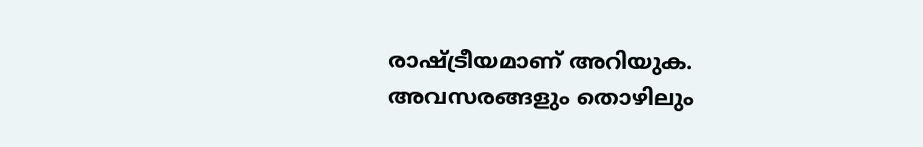രാഷ്ട്രീയമാണ് അറിയുക. അവസരങ്ങളും തൊഴിലും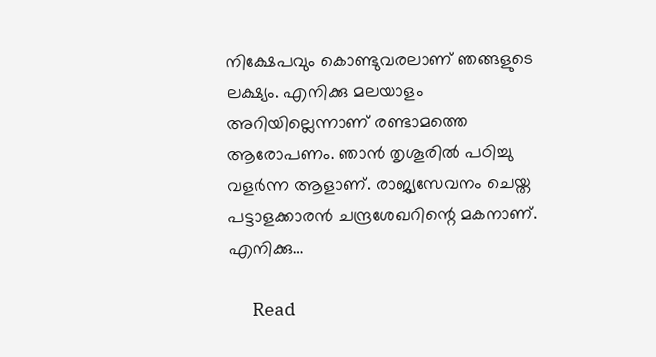നിക്ഷേപവും കൊണ്ടുവരലാണ് ഞങ്ങളുടെ ലക്ഷ്യം. എനിക്കു മലയാളം അറിയില്ലെന്നാണ് രണ്ടാമത്തെ ആരോപണം. ഞാന്‍ തൃശൂരില്‍ പഠിച്ചു വളര്‍ന്ന ആളാണ്. രാജ്യസേവനം ചെയ്ത പട്ടാളക്കാരന്‍ ചന്ദ്രശേഖറിന്റെ മകനാണ്. എനിക്കു…

      Read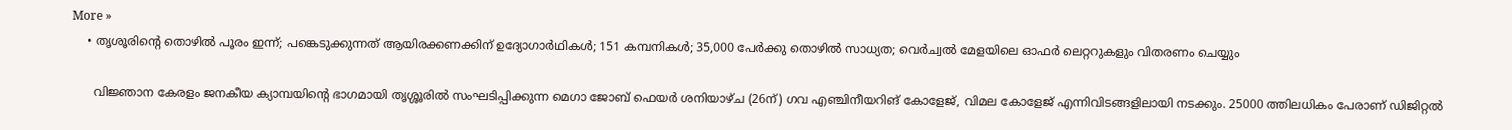More »
    • തൃശൂരിന്റെ തൊഴില്‍ പൂരം ഇന്ന്; പങ്കെടുക്കുന്നത് ആയിരക്കണക്കിന് ഉദ്യോഗാര്‍ഥികള്‍; 151 കമ്പനികള്‍; 35,000 പേര്‍ക്കു തൊഴില്‍ സാധ്യത; വെര്‍ച്വല്‍ മേളയിലെ ഓഫര്‍ ലെറ്ററുകളും വിതരണം ചെയ്യും

      വിജ്ഞാന കേരളം ജനകീയ ക്യാമ്പയിന്റെ ഭാഗമായി തൃശ്ശൂരില്‍ സംഘടിപ്പിക്കുന്ന മെഗാ ജോബ് ഫെയര്‍ ശനിയാഴ്ച (26ന്) ഗവ എഞ്ചിനീയറിങ് കോളേജ്, വിമല കോളേജ് എന്നിവിടങ്ങളിലായി നടക്കും. 25000 ത്തിലധികം പേരാണ് ഡിജിറ്റല്‍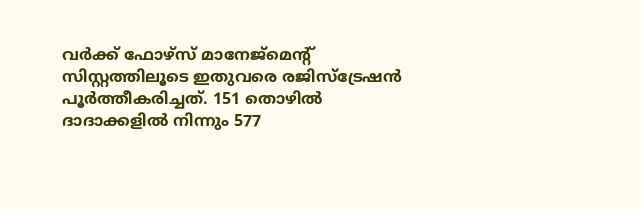വര്‍ക്ക് ഫോഴ്‌സ് മാനേജ്‌മെന്റ് സിസ്റ്റത്തിലൂടെ ഇതുവരെ രജിസ്‌ട്രേഷന്‍ പൂര്‍ത്തീകരിച്ചത്. 151 തൊഴില്‍ ദാദാക്കളില്‍ നിന്നും 577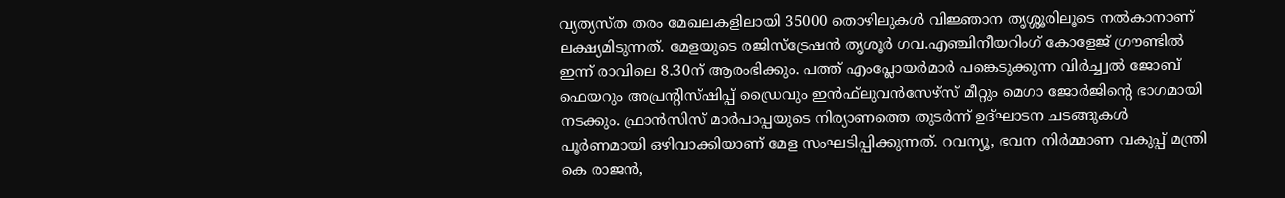വ്യത്യസ്ത തരം മേഖലകളിലായി 35000 തൊഴിലുകള്‍ വിജ്ഞാന തൃശ്ശൂരിലൂടെ നല്‍കാനാണ് ലക്ഷ്യമിടുന്നത്. മേളയുടെ രജിസ്ട്രേഷന്‍ തൃശൂര്‍ ഗവ.എഞ്ചിനീയറിംഗ് കോളേജ് ഗ്രൗണ്ടില്‍ ഇന്ന് രാവിലെ 8.30ന് ആരംഭിക്കും. പത്ത് എംപ്ലോയര്‍മാര്‍ പങ്കെടുക്കുന്ന വിര്‍ച്ച്വല്‍ ജോബ് ഫെയറും അപ്രന്റിസ്ഷിപ്പ് ഡ്രൈവും ഇന്‍ഫ്‌ലുവന്‍സേഴ്‌സ് മീറ്റും മെഗാ ജോര്‍ജിന്റെ ഭാഗമായി നടക്കും. ഫ്രാന്‍സിസ് മാര്‍പാപ്പയുടെ നിര്യാണത്തെ തുടര്‍ന്ന് ഉദ്ഘാടന ചടങ്ങുകള്‍ പൂര്‍ണമായി ഒഴിവാക്കിയാണ് മേള സംഘടിപ്പിക്കുന്നത്. റവന്യൂ, ഭവന നിര്‍മ്മാണ വകുപ്പ് മന്ത്രി കെ രാജന്‍,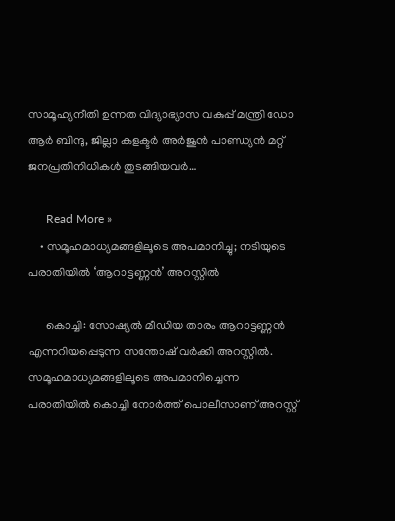സാമൂഹ്യനീതി ഉന്നത വിദ്യാഭ്യാസ വകുപ്പ് മന്ത്രി ഡോ ആര്‍ ബിന്ദു, ജില്ലാ കളക്ടര്‍ അര്‍ജുന്‍ പാണ്ഡ്യന്‍ മറ്റ് ജനപ്രതിനിധികള്‍ തുടങ്ങിയവര്‍…

      Read More »
    • സമൂഹമാധ്യമങ്ങളിലൂടെ അപമാനിച്ചു; നടിയുടെ പരാതിയില്‍ ‘ആറാട്ടണ്ണന്‍’ അറസ്റ്റില്‍

      കൊച്ചി: സോഷ്യല്‍ മീഡിയ താരം ആറാട്ടണ്ണന്‍ എന്നറിയപ്പെടുന്ന സന്തോഷ് വര്‍ക്കി അറസ്റ്റില്‍. സമൂഹമാധ്യമങ്ങളിലൂടെ അപമാനിച്ചെന്ന പരാതിയില്‍ കൊച്ചി നോര്‍ത്ത് പൊലീസാണ് അറസ്റ്റ്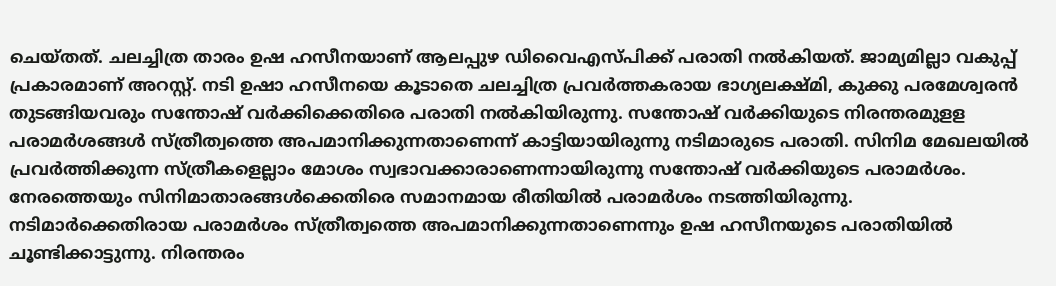ചെയ്തത്. ചലച്ചിത്ര താരം ഉഷ ഹസീനയാണ് ആലപ്പുഴ ഡിവൈഎസ്പിക്ക് പരാതി നല്‍കിയത്. ജാമ്യമില്ലാ വകുപ്പ് പ്രകാരമാണ് അറസ്റ്റ്. നടി ഉഷാ ഹസീനയെ കൂടാതെ ചലച്ചിത്ര പ്രവര്‍ത്തകരായ ഭാഗ്യലക്ഷ്മി, കുക്കു പരമേശ്വരന്‍ തുടങ്ങിയവരും സന്തോഷ് വര്‍ക്കിക്കെതിരെ പരാതി നല്‍കിയിരുന്നു. സന്തോഷ് വര്‍ക്കിയുടെ നിരന്തരമുളള പരാമര്‍ശങ്ങള്‍ സ്ത്രീത്വത്തെ അപമാനിക്കുന്നതാണെന്ന് കാട്ടിയായിരുന്നു നടിമാരുടെ പരാതി. സിനിമ മേഖലയില്‍ പ്രവര്‍ത്തിക്കുന്ന സ്ത്രീകളെല്ലാം മോശം സ്വഭാവക്കാരാണെന്നായിരുന്നു സന്തോഷ് വര്‍ക്കിയുടെ പരാമര്‍ശം. നേരത്തെയും സിനിമാതാരങ്ങള്‍ക്കെതിരെ സമാനമായ രീതിയില്‍ പരാമര്‍ശം നടത്തിയിരുന്നു. നടിമാര്‍ക്കെതിരായ പരാമര്‍ശം സ്ത്രീത്വത്തെ അപമാനിക്കുന്നതാണെന്നും ഉഷ ഹസീനയുടെ പരാതിയില്‍ ചൂണ്ടിക്കാട്ടുന്നു. നിരന്തരം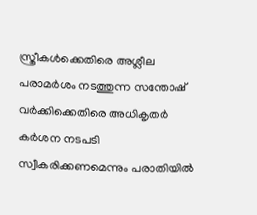സ്ത്രീകള്‍ക്കെതിരെ അശ്ലീല പരാമര്‍ശം നടത്തുന്ന സന്തോഷ് വര്‍ക്കിക്കെതിരെ അധികൃതര്‍ കര്‍ശന നടപടി സ്വീകരിക്കണമെന്നും പരാതിയില്‍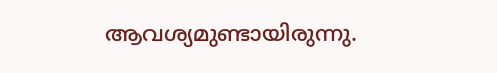ആവശ്യമുണ്ടായിരുന്നു.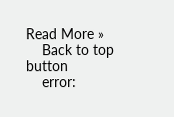Read More »
    Back to top button
    error: